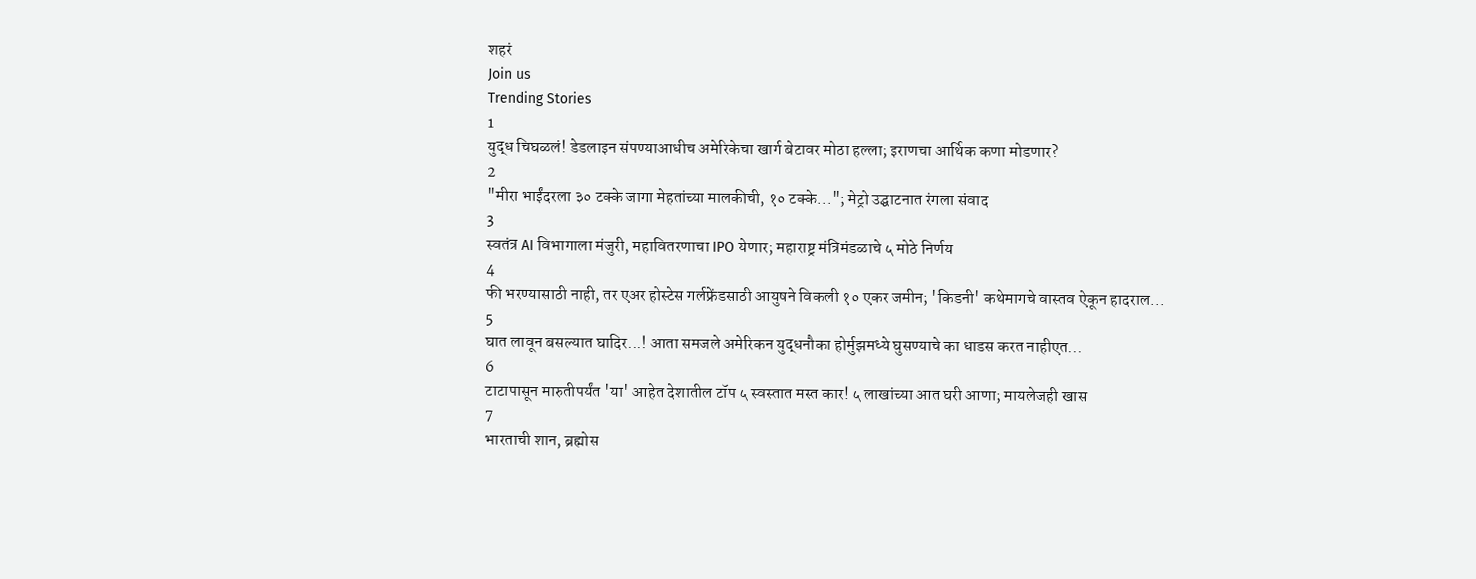शहरं
Join us
Trending Stories
1
युद्ध चिघळलं! डेडलाइन संपण्याआधीच अमेरिकेचा खार्ग बेटावर मोठा हल्ला; इराणचा आर्थिक कणा मोडणार?
2
"मीरा भाईंदरला ३० टक्के जागा मेहतांच्या मालकीची, १० टक्के..."; मेट्रो उद्घाटनात रंगला संवाद
3
स्वतंत्र AI विभागाला मंजुरी, महावितरणाचा IPO येणार; महाराष्ट्र मंत्रिमंडळाचे ५ मोठे निर्णय
4
फी भरण्यासाठी नाही, तर एअर होस्टेस गर्लफ्रेंडसाठी आयुषने विकली १० एकर जमीन; 'किडनी' कथेमागचे वास्तव ऐकून हादराल...
5
घात लावून बसल्यात घादिर...! आता समजले अमेरिकन युद्धनौका होर्मुझमध्ये घुसण्याचे का धाडस करत नाहीएत...
6
टाटापासून मारुतीपर्यंत 'या' आहेत देशातील टॉप ५ स्वस्तात मस्त कार! ५ लाखांच्या आत घरी आणा; मायलेजही खास
7
भारताची शान, ब्रह्मोस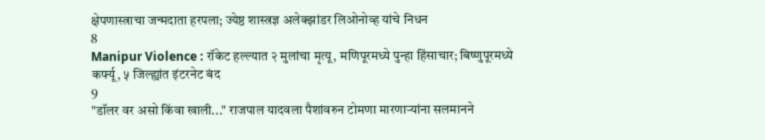क्षेपणास्त्राचा जन्मदाता हरपला; ज्येष्ठ शास्त्रज्ञ अलेक्झांडर लिओनोव्ह यांचे निधन
8
Manipur Violence : रॉकेट हल्ल्यात २ मुलांचा मृत्यू, मणिपूरमध्ये पुन्हा हिंसाचार; बिष्णुपूरमध्ये कर्फ्यू, ५ जिल्ह्यांत इंटरनेट बंद
9
"डॉलर वर असो किंवा खाली..." राजपाल यादवला पैशांवरुन टोमणा मारणाऱ्यांना सलमानने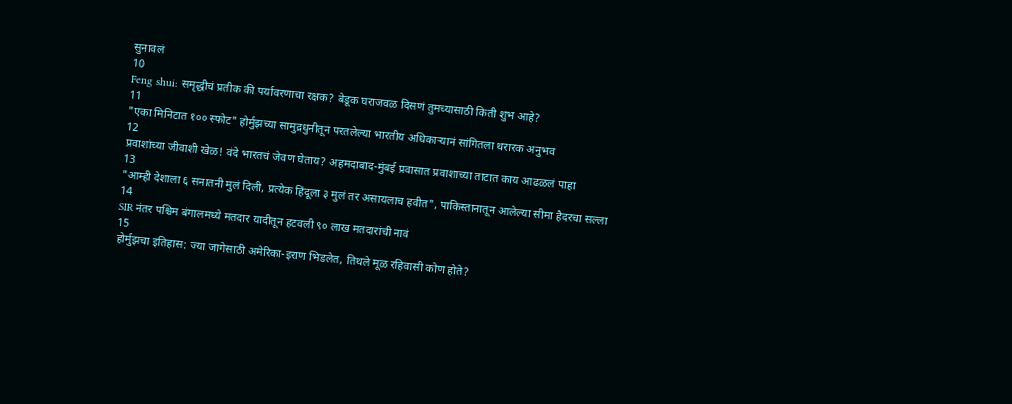सुनावलं
10
Feng shui: समृद्धीचं प्रतीक की पर्यावरणाचा रक्षक? बेडूक घराजवळ दिसणं तुमच्यासाठी किती शुभ आहे?
11
"एका मिनिटात १०० स्फोट" होर्मुझच्या सामुद्रधुनीतून परतलेल्या भारतीय अधिकाऱ्यानं सांगितला थरारक अनुभव
12
प्रवाशांच्या जीवाशी खेळ! वंदे भारतचं जेवण घेताय? अहमदाबाद-मुंबई प्रवासात प्रवाशाच्या ताटात काय आढळलं पाहा
13
"आम्ही देशाला ६ सनातनी मुलं दिली, प्रत्येक हिंदूला ३ मुलं तर असायलाच हवीत", पाकिस्तानातून आलेल्या सीमा हैदरचा सल्ला
14
SIR नंतर पश्चिम बंगालमध्ये मतदार यादीतून हटवली ९० लाख मतदारांची नावं
15
होर्मुझचा इतिहास: ज्या जागेसाठी अमेरिका-इराण भिडलेत, तिथले मूळ रहिवासी कोण होते?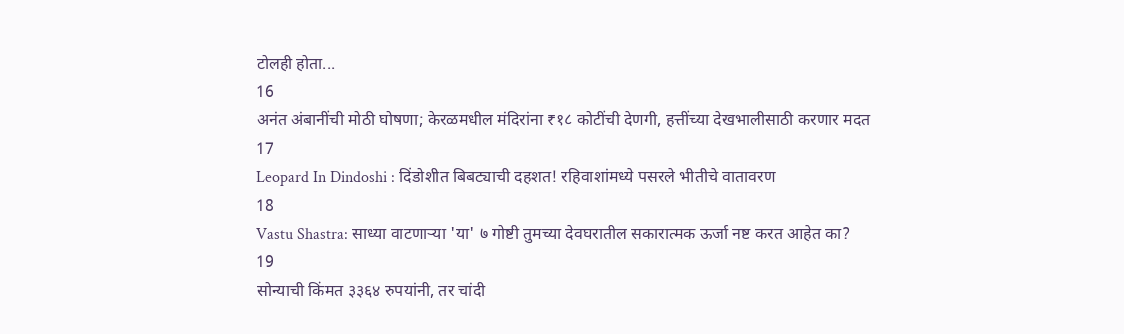टोलही होता...
16
अनंत अंबानींची मोठी घोषणा; केरळमधील मंदिरांना ₹१८ कोटींची देणगी, हत्तींच्या देखभालीसाठी करणार मदत
17
Leopard In Dindoshi : दिंडोशीत बिबट्याची दहशत! रहिवाशांमध्ये पसरले भीतीचे वातावरण
18
Vastu Shastra: साध्या वाटणाऱ्या 'या' ७ गोष्टी तुमच्या देवघरातील सकारात्मक ऊर्जा नष्ट करत आहेत का?
19
सोन्याची किंमत ३३६४ रुपयांनी, तर चांदी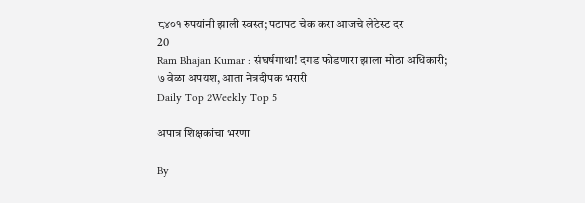८४०१ रुपयांनी झाली स्वस्त; पटापट चेक करा आजचे लेटेस्ट दर
20
Ram Bhajan Kumar : संघर्षगाथा! दगड फोडणारा झाला मोठा अधिकारी; ७ वेळा अपयश, आता नेत्रदीपक भरारी
Daily Top 2Weekly Top 5

अपात्र शिक्षकांचा भरणा

By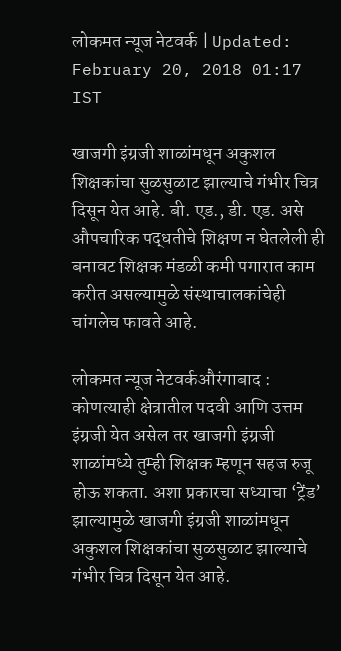लोकमत न्यूज नेटवर्क | Updated: February 20, 2018 01:17 IST

खाजगी इंग्रजी शाळांमधून अकुशल शिक्षकांचा सुळसुळाट झाल्याचे गंभीर चित्र दिसून येत आहे. बी. एड., डी. एड. असे औपचारिक पद्धतीचे शिक्षण न घेतलेली ही बनावट शिक्षक मंडळी कमी पगारात काम करीत असल्यामुळे संस्थाचालकांचेही चांगलेच फावते आहे.

लोकमत न्यूज नेटवर्कऔरंगाबाद : कोणत्याही क्षेत्रातील पदवी आणि उत्तम इंग्रजी येत असेल तर खाजगी इंग्रजी शाळांमध्ये तुम्ही शिक्षक म्हणून सहज रुजू होऊ शकता. अशा प्रकारचा सध्याचा ‘ट्रेंड’ झाल्यामुळे खाजगी इंग्रजी शाळांमधून अकुशल शिक्षकांचा सुळसुळाट झाल्याचे गंभीर चित्र दिसून येत आहे.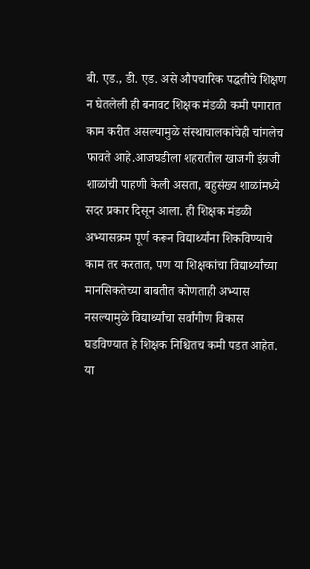बी. एड., डी. एड. असे औपचारिक पद्धतीचे शिक्षण न घेतलेली ही बनावट शिक्षक मंडळी कमी पगारात काम करीत असल्यामुळे संस्थाचालकांचेही चांगलेच फावते आहे.आजघडीला शहरातील खाजगी इंग्रजी शाळांची पाहणी केली असता, बहुसंख्य शाळांमध्ये सदर प्रकार दिसून आला. ही शिक्षक मंडळी अभ्यासक्रम पूर्ण करून विद्यार्थ्यांना शिकविण्याचे काम तर करतात, पण या शिक्षकांचा विद्यार्थ्यांच्या मानसिकतेच्या बाबतीत कोणताही अभ्यास नसल्यामुळे विद्यार्थ्यांचा सर्वांगीण विकास घडविण्यात हे शिक्षक निश्चितच कमी पडत आहेत. या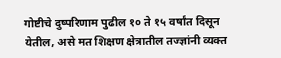गोष्टीचे दुष्परिणाम पुढील १० ते १५ वर्षांत दिसून येतील, असे मत शिक्षण क्षेत्रातील तज्ज्ञांनी व्यक्त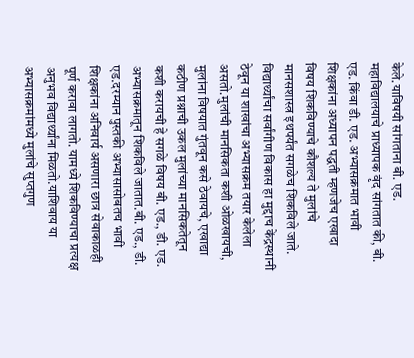केले.याविषयी सांगताना बी. एड. महाविद्यालयाचे प्राध्यापक वृंद सांगतात की, बी. एड. किंवा डी. एड. अभ्यासक्रमात भावी शिक्षकांना अध्यापन पद्धती म्हणजेच एखादा विषय शिकविण्याचे कौशल्य ते मुलांचे मानसशास्त्र इथपर्यंत सगळेच शिकविले जाते. विद्यार्थ्यांचा सर्वांगीण विकास हा मुद्दाच केंद्रस्थानी ठेवून या शाखांचा अभ्यासक्रम तयार केलेला असतो.मुलांची मानसिकता कशी ओळखायची, मुलांना विषयात गुंतवून कसे ठेवायचे, एखाद्या कठीण प्रश्नाची उकल मुलांच्या मानसिकतेतून कशी करायची हे सगळे विषय बी. एड., डी. एड. अभ्यासक्रमातून शिकविले जातात.बी. एड., डी. एड.दरम्यान पुस्तकी अभ्यासासोबतच भावी शिक्षकांना अनिवार्य असणारा छात्र सेवाकाळही पूर्ण करावा लागतो. यामध्ये शिकविण्याचा प्रत्यक्ष अनुभव विद्यार्थ्यांना मिळतो.याशिवाय या अभ्यासक्रमांमध्ये मुलांचे सुप्तगुण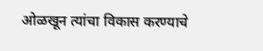ओळखून त्यांचा विकास करण्याचे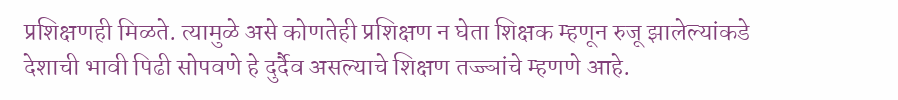प्रशिक्षणही मिळते. त्यामुळे असे कोणतेही प्रशिक्षण न घेता शिक्षक म्हणून रुजू झालेल्यांकडे देशाची भावी पिढी सोपवणे हे दुर्दैव असल्याचे शिक्षण तज्ज्ञांचे म्हणणे आहे.